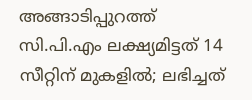അങ്ങാടിപ്പുറത്ത് സി.പി.എം ലക്ഷ്യമിട്ടത് 14 സീറ്റിന് മുകളിൽ; ലഭിച്ചത്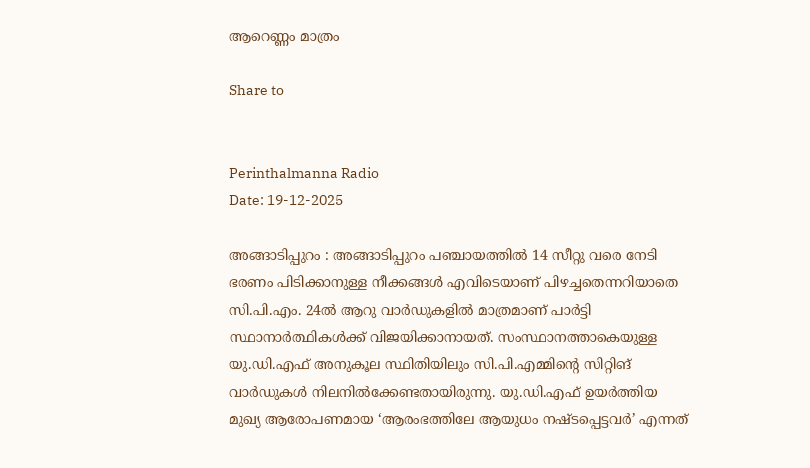ആറെണ്ണം മാത്രം

Share to


Perinthalmanna Radio
Date: 19-12-2025

അങ്ങാടിപ്പുറം : അങ്ങാടിപ്പുറം പഞ്ചായത്തിൽ 14 സീറ്റു വരെ നേടി ഭരണം പിടിക്കാനുള്ള നീക്കങ്ങൾ എവിടെയാണ് പിഴച്ചതെന്നറിയാതെ സി.പി.എം. 24ൽ ആറു വാർഡുകളിൽ മാത്രമാണ് പാർട്ടി സ്ഥാനാർത്ഥികൾക്ക് വിജയിക്കാനായത്. സംസ്ഥാനത്താകെയുള്ള യു.ഡി.എഫ് അനുകൂല സ്ഥിതിയിലും സി.പി.എമ്മിന്റെ സിറ്റിങ് വാർഡുകൾ നിലനിൽക്കേണ്ടതായിരുന്നു. യു.ഡി.എഫ് ഉയർത്തിയ മുഖ്യ ആരോപണമായ ‘ആരംഭത്തിലേ ആയുധം നഷ്ടപ്പെട്ടവർ’ എന്നത്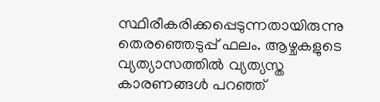സ്ഥിരീകരിക്കപ്പെടുന്നതായിരുന്നു തെരഞ്ഞെടുപ്പ് ഫലം. ആഴ്ചകളുടെ വ്യത്യാസത്തിൽ വ്യത്യസ്ത കാരണങ്ങൾ പറഞ്ഞ്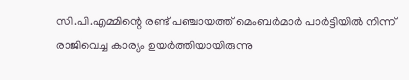സി.പി.എമ്മിന്റെ രണ്ട് പഞ്ചായത്ത് മെംബർമാർ പാർട്ടിയിൽ നിന്ന് രാജിവെച്ച കാര്യം ഉയർത്തിയായിരുന്നു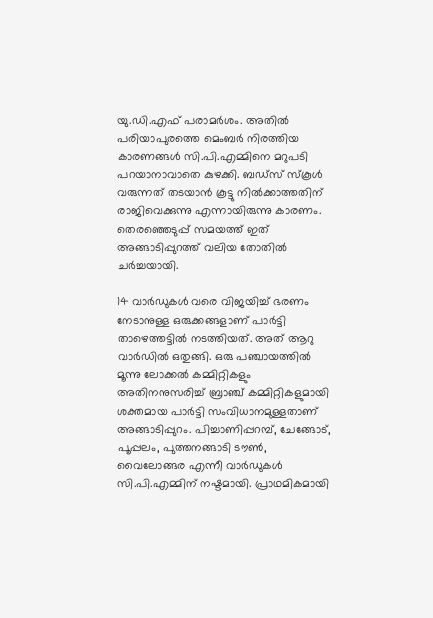യു.ഡി.എഫ് പരാമർശം. അതിൽ പരിയാപുരത്തെ മെംബർ നിരത്തിയ കാരണങ്ങൾ സി.പി.എമ്മിനെ മറുപടി പറയാനാവാതെ കുഴക്കി. ബഡ്സ് സ്കൂൾ വരുന്നത് തടയാൻ കൂട്ടു നിൽക്കാത്തതിന് രാജിവെക്കുന്നു എന്നായിരുന്നു കാരണം. തെരഞ്ഞെടുപ്പ് സമയത്ത് ഇത് അങ്ങാടിപ്പുറത്ത് വലിയ തോതിൽ ചർച്ചയായി.

14 വാർഡുകൾ വരെ വിജയിച്ച് ഭരണം നേടാനുള്ള ഒരുക്കങ്ങളാണ് പാർട്ടി താഴെത്തട്ടിൽ നടത്തിയത്. അത് ആറു വാർഡിൽ ഒതുങ്ങി. ഒരു പഞ്ചായത്തിൽ മൂന്നു ലോക്കൽ കമ്മിറ്റികളും അതിനനുസരിച്ച് ബ്രാഞ്ച് കമ്മിറ്റികളുമായി ശക്തമായ പാർട്ടി സംവിധാനമുള്ളതാണ് അങ്ങാടിപ്പുറം. പിച്ചാണിപ്പറമ്പ്, ചേങ്ങോട്, പൂപ്പലം, പുത്തനങ്ങാടി ടൗൺ, വൈലോങ്ങര എന്നീ വാർഡുകൾ സി.പി.എമ്മിന് നഷ്ടമായി. പ്രാഥമികമായി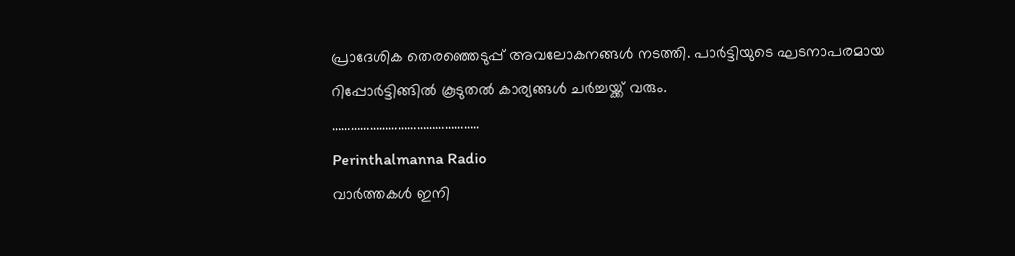പ്രാദേശിക തെരഞ്ഞെടുപ്പ് അവലോകനങ്ങൾ നടത്തി. പാർട്ടിയുടെ ഘടനാപരമായ റിപ്പോർട്ടിങ്ങിൽ കൂടുതൽ കാര്യങ്ങൾ ചർച്ചയ്ക്ക് വരും.
………………………………………..
Perinthalmanna Radio
വാർത്തകൾ ഇനി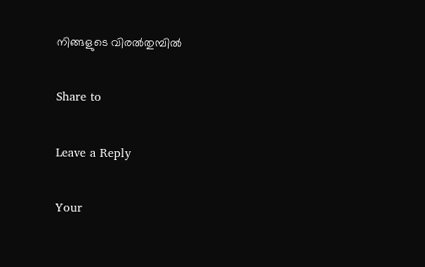നിങ്ങളുടെ വിരൽതുമ്പിൽ

Share to

Leave a Reply

Your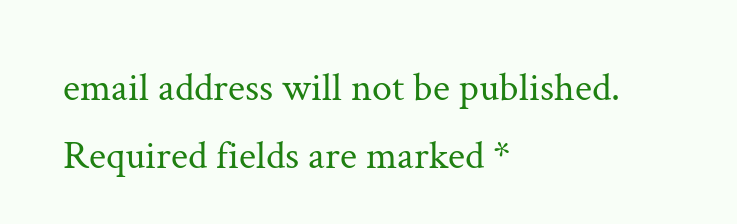email address will not be published. Required fields are marked *